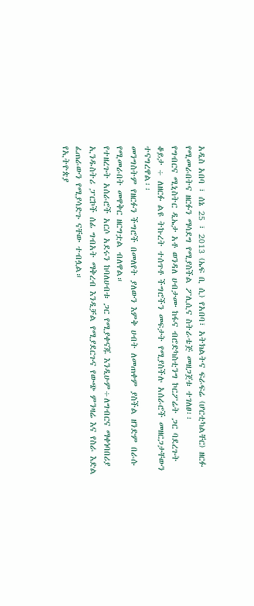አዲስ አበባ ፣ ሰኔ 25 ፣ 2013 (ኤፍ ቢ ሲ) የአበባ፣ አትክልትና ፍራፍሬ (ሆርቲካልቸር) ዘርፉ የሚመራበትና ዘርፉን ማሳደግ የሚያስችል ፖሊሲና ስትራቴጅ መዘጋጀቱ ተገለፀ፡፡
የግብርና ሚኒስትር ዲኤታ አቶ ወንዳለ ሀብታሙ ከፋና ብሮድካስቲንግ ኮርፖሬት ጋር ባደረጉት ቆይታ ÷ ለዘርፉ ልዩ ትኩረት ተሰጥቶ ችግሮችን መፍታት የሚያስችሉ አሰራሮች መዘርጋታቸውን ተናግረዋል፡፡
መንግስትም የዘርፉን ችግሮች በመለየት ያለውን እምቅ ሀብት ለመጠቀም ያስችል ዘንድም በራሱ የሚመራበት መዋቅር ዘርግቷል ብለዋል።
የተዘረጉት አሰራሮች አርሶ አደሩን ከባለሀብቱ ጋር የሚያቀናጁ እንዲሁም÷ለግብርና ማቀነባበሪያ ኢንዱስትሪ ፓርኮች ሰፊ ግብአት ማቅረብ እንዲቻል የሚያደርጉና የውጭ ምንዛሬ እና የስራ እድል ፈጠራውን የሚያሳድጉ ናቸው ተብሏል።
የኢትዮጵያ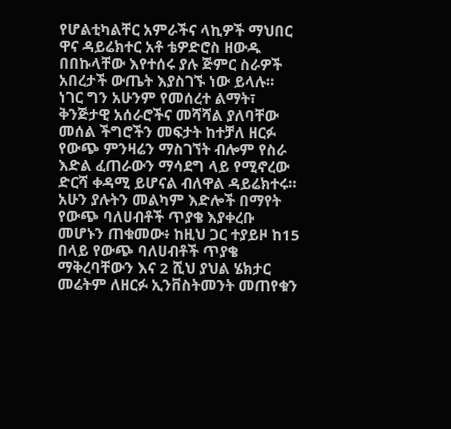የሆልቲካልቸር አምራችና ላኪዎች ማህበር ዋና ዳይሬክተር አቶ ቴዎድሮስ ዘውዱ በበኩላቸው እየተሰሩ ያሉ ጅምር ስራዎች አበረታች ውጤት እያስገኙ ነው ይላሉ።
ነገር ግን አሁንም የመሰረተ ልማት፣ ቅንጅታዊ አሰራሮችና መሻሻል ያለባቸው መሰል ችግሮችን መፍታት ከተቻለ ዘርፉ የውጭ ምንዛሬን ማስገኘት ብሎም የስራ እድል ፈጠራውን ማሳደግ ላይ የሚኖረው ድርሻ ቀዳሚ ይሆናል ብለዋል ዳይሬክተሩ።
አሁን ያሉትን መልካም እድሎች በማየት የውጭ ባለሀብቶች ጥያቄ እያቀረቡ መሆኑን ጠቁመው፥ ከዚህ ጋር ተያይዞ ከ15 በላይ የውጭ ባለሀብቶች ጥያቄ ማቅረባቸውን እና 2 ሺህ ያህል ሄክታር መሬትም ለዘርፉ ኢንቨስትመንት መጠየቁን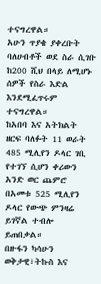ተናግረዋል።
አሁን ጥያቄ ያቀረቡት ባለሀብቶች ወደ ስራ ሲገቡ ከ200 ሺህ በላይ ለሚሆኑ ሰዎች የስራ እድል እንደሚፈጥሩም ተናግረዋል።
ከአበባ እና አትክልት ዘርፍ ባለፉት 11 ወራት 485 ሚሊየን ዶላር ገቢ የተገኘ ሲሆን ቀሪውን አንድ ወር ጨምሮ በአመቱ 525 ሚሊየን ዶላር የውጭ ምንዛሬ ይገኛል ተብሎ ይጠበቃል።
በዙፋን ካሳሁን
ወቅታዊ፣ትኩስ እና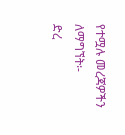የተሟሉ መረጃዎችን ለማግኘት፡-
ድረ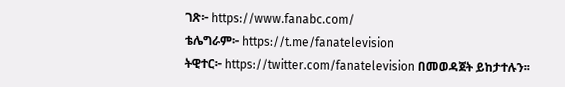ገጽ፦ https://www.fanabc.com/
ቴሌግራም፦ https://t.me/fanatelevision
ትዊተር፦ https://twitter.com/fanatelevision በመወዳጀት ይከታተሉን፡፡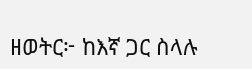ዘወትር፦ ከእኛ ጋር ስላሉ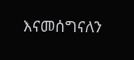እናመሰግናለን